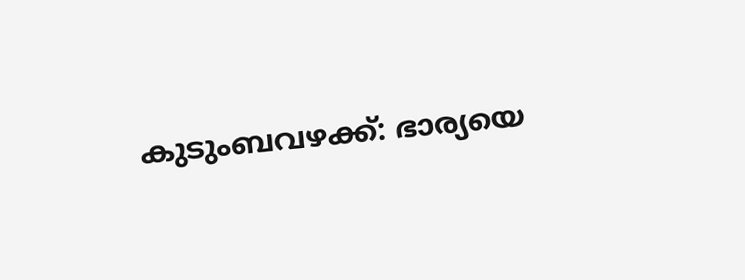കുടുംബവഴക്ക്: ഭാര്യയെ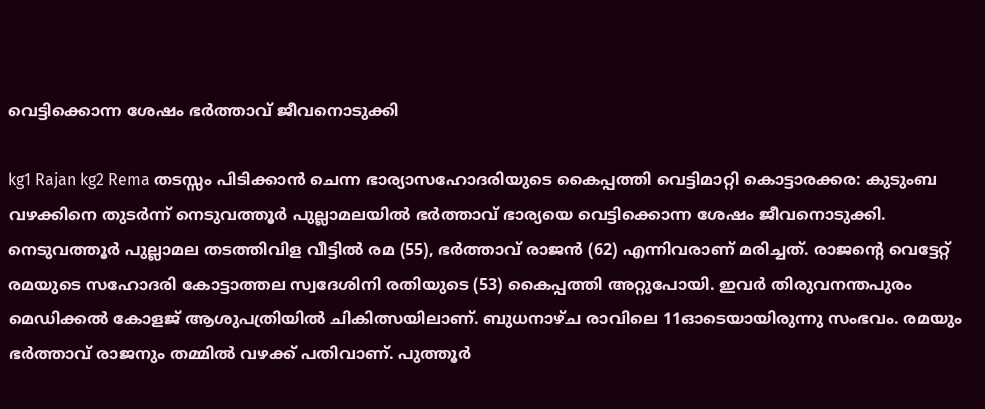വെട്ടിക്കൊന്ന ശേഷം ഭർത്താവ് ജീവനൊടുക്കി

kg1 Rajan kg2 Rema തടസ്സം പിടിക്കാൻ ചെന്ന ഭാര്യാസഹോദരിയുടെ കൈപ്പത്തി വെട്ടിമാറ്റി കൊട്ടാരക്കര: കുടുംബ വഴക്കിനെ തുടർന്ന് നെടുവത്തൂർ പുല്ലാമലയിൽ ഭർത്താവ് ഭാര്യയെ വെട്ടിക്കൊന്ന ശേഷം ജീവനൊടുക്കി. നെടുവത്തൂർ പുല്ലാമല തടത്തിവിള വീട്ടിൽ രമ (55), ഭർത്താവ് രാജൻ (62) എന്നിവരാണ് മരിച്ചത്. രാജ‍ന്‍റെ വെട്ടേറ്റ് രമയുടെ സഹോദരി കോട്ടാത്തല സ്വദേശിനി രതിയുടെ (53) കൈപ്പത്തി അറ്റുപോയി. ഇവർ തിരുവനന്തപുരം മെഡിക്കൽ കോളജ് ആശുപത്രിയിൽ ചികിത്സയിലാണ്. ബുധനാഴ്ച രാവിലെ 11ഓടെയായിരുന്നു സംഭവം. രമയും ഭർത്താവ് രാജനും തമ്മിൽ വഴക്ക് പതിവാണ്. പുത്തൂർ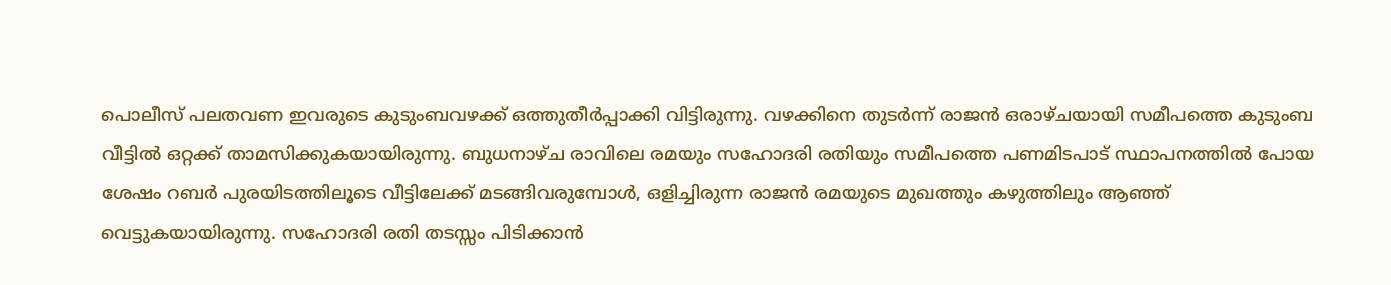പൊലീസ് പലതവണ ഇവരുടെ കുടുംബവഴക്ക് ഒത്തുതീർപ്പാക്കി വിട്ടിരുന്നു. വഴക്കിനെ തുടർന്ന് രാജൻ ഒരാഴ്ചയായി സമീപത്തെ കുടുംബ വീട്ടിൽ ഒറ്റക്ക് താമസിക്കുകയായിരുന്നു. ബുധനാഴ്ച രാവിലെ രമയും സഹോദരി രതിയും സമീപത്തെ പണമിടപാട് സ്ഥാപനത്തിൽ പോയ ശേഷം റബർ പുരയിടത്തിലൂടെ വീട്ടിലേക്ക് മടങ്ങിവരുമ്പോൾ, ഒളിച്ചിരുന്ന രാജൻ രമയുടെ മുഖത്തും കഴുത്തിലും ആഞ്ഞ് വെട്ടുകയായിരുന്നു. സഹോദരി രതി തടസ്സം പിടിക്കാൻ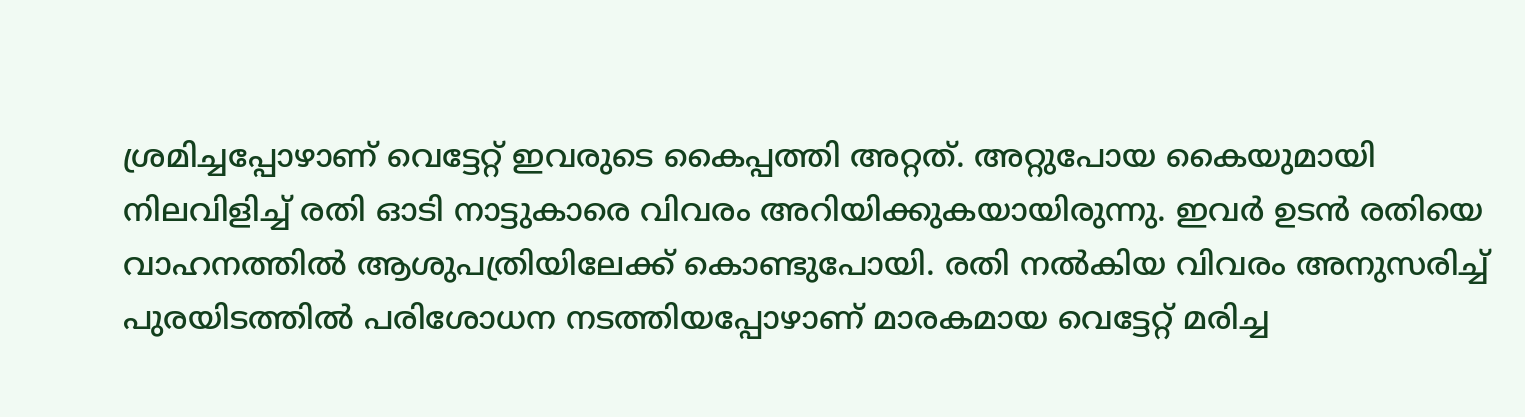ശ്രമിച്ചപ്പോഴാണ് വെട്ടേറ്റ് ഇവരുടെ കൈപ്പത്തി അറ്റത്. അറ്റുപോയ കൈയുമായി നിലവിളിച്ച് രതി ഓടി നാട്ടുകാരെ വിവരം അറിയിക്കുകയായിരുന്നു. ഇവർ ഉടൻ രതിയെ വാഹനത്തിൽ ആശുപത്രിയിലേക്ക് കൊണ്ടുപോയി. രതി നൽകിയ വിവരം അനുസരിച്ച് പുരയിടത്തിൽ പരിശോധന നടത്തിയപ്പോഴാണ് മാരകമായ വെട്ടേറ്റ് മരിച്ച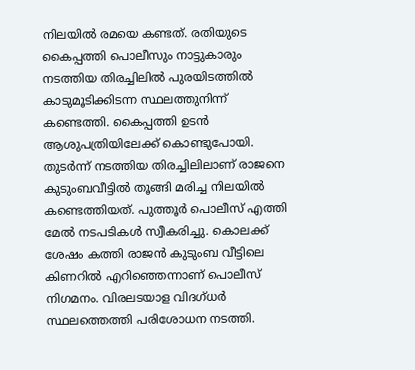നിലയിൽ രമയെ കണ്ടത്. രതിയുടെ കൈപ്പത്തി പൊലീസും നാട്ടുകാരും നടത്തിയ തിരച്ചിലിൽ പുരയിടത്തിൽ കാടുമൂടിക്കിടന്ന സ്ഥലത്തുനിന്ന് കണ്ടെത്തി. കൈപ്പത്തി ഉടൻ ആശുപത്രിയിലേക്ക് കൊണ്ടുപോയി. തുടർന്ന് നടത്തിയ തിരച്ചിലിലാണ് രാജനെ കുടുംബവീട്ടിൽ തൂങ്ങി മരിച്ച നിലയിൽ കണ്ടെത്തിയത്. പുത്തൂർ പൊലീസ് എത്തി മേൽ നടപടികൾ സ്വീകരിച്ചു. കൊലക്ക് ശേഷം കത്തി രാജൻ കുടുംബ വീട്ടിലെ കിണറിൽ എറിഞ്ഞെന്നാണ് പൊലീസ് നിഗമനം. വിരലടയാള വിദഗ്ധർ സ്ഥലത്തെത്തി പരിശോധന നടത്തി.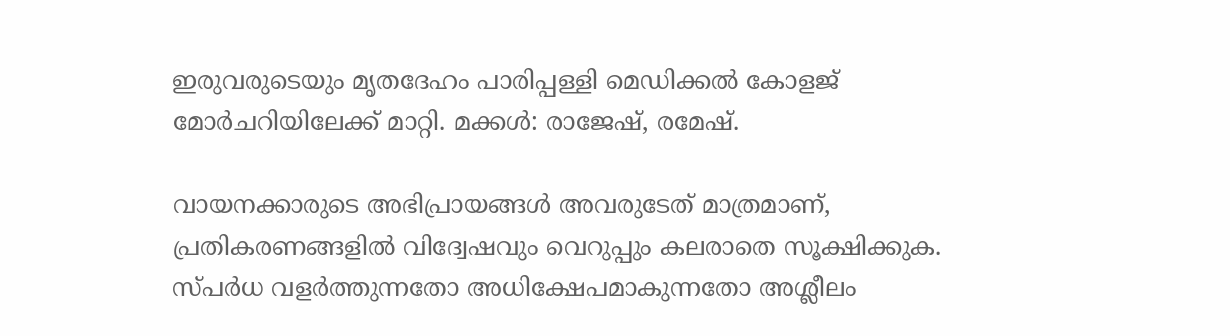ഇരുവരുടെയും മൃതദേഹം പാരിപ്പള്ളി മെഡിക്കൽ കോളജ് മോർചറിയിലേക്ക് മാറ്റി. മക്കൾ: രാജേഷ്, രമേഷ്.

വായനക്കാരുടെ അഭിപ്രായങ്ങള്‍ അവരുടേത് മാത്രമാണ്, പ്രതികരണങ്ങളിൽ വിദ്വേഷവും വെറുപ്പും കലരാതെ സൂക്ഷിക്കുക. സ്പർധ വളർത്തുന്നതോ അധിക്ഷേപമാകുന്നതോ അശ്ലീലം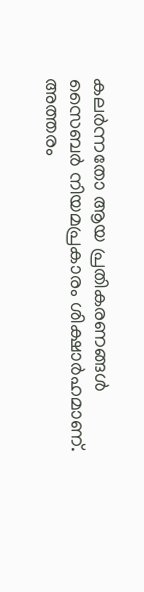കലർന്നതോ ആയ പ്രതികരണങ്ങൾ സൈബർ നിയമപ്രകാരം ശിക്ഷാർഹമാണ്. അത്തരം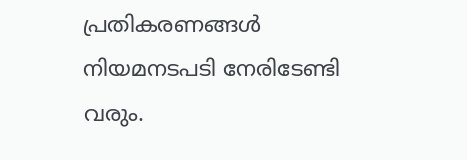പ്രതികരണങ്ങൾ നിയമനടപടി നേരിടേണ്ടി വരും.